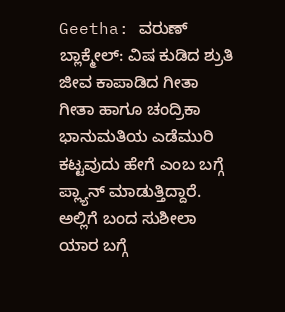Geetha: ವರುಣ್ ಬ್ಲಾಕ್ಮೇಲ್: ವಿಷ ಕುಡಿದ ಶ್ರುತಿ ಜೀವ ಕಾಪಾಡಿದ ಗೀತಾ
ಗೀತಾ ಹಾಗೂ ಚಂದ್ರಿಕಾ ಭಾನುಮತಿಯ ಎಡೆಮುರಿ ಕಟ್ಟವುದು ಹೇಗೆ ಎಂಬ ಬಗ್ಗೆ ಪ್ಲ್ಯಾನ್ ಮಾಡುತ್ತಿದ್ದಾರೆ. ಅಲ್ಲಿಗೆ ಬಂದ ಸುಶೀಲಾ ಯಾರ ಬಗ್ಗೆ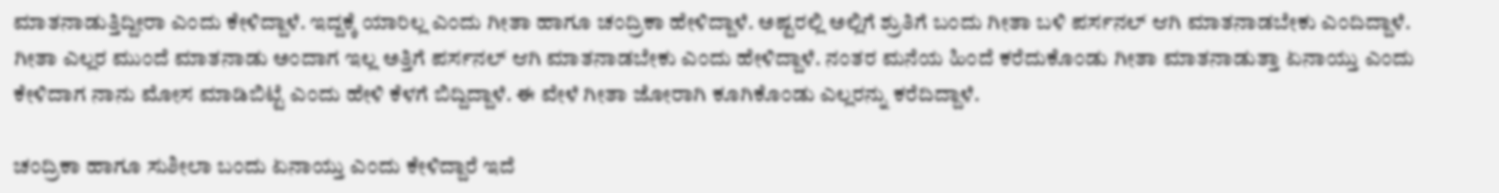ಮಾತನಾಡುತ್ತಿದ್ದೀರಾ ಎಂದು ಕೇಳಿದ್ದಾಳೆ. ಇದ್ದಕ್ಕೆ ಯಾರಿಲ್ಲ ಎಂದು ಗೀತಾ ಹಾಗೂ ಚಂದ್ರಿಕಾ ಹೇಳಿದ್ದಾಳೆ. ಅಷ್ಟರಲ್ಲಿ ಅಲ್ಲಿಗೆ ಶ್ರುತಿಗೆ ಬಂದು ಗೀತಾ ಬಳಿ ಪರ್ಸನಲ್ ಆಗಿ ಮಾತನಾಡಬೇಕು ಎಂದಿದ್ದಾಳೆ.
ಗೀತಾ ಎಲ್ಲರ ಮುಂದೆ ಮಾತನಾಡು ಅಂದಾಗ ಇಲ್ಲ ಅತ್ತಿಗೆ ಪರ್ಸನಲ್ ಆಗಿ ಮಾತನಾಡಬೇಕು ಎಂದು ಹೇಳಿದ್ದಾಳೆ. ನಂತರ ಮನೆಯ ಹಿಂದೆ ಕರೆದುಕೊಂಡು ಗೀತಾ ಮಾತನಾಡುತ್ತಾ ಏನಾಯ್ತು ಎಂದು ಕೇಳಿದಾಗ ನಾನು ಮೋಸ ಮಾಡಿಬಿಟ್ಟೆ ಎಂದು ಹೇಳಿ ಕೆಳಗೆ ಬಿದ್ದಿದ್ದಾಳೆ. ಈ ವೇಳೆ ಗೀತಾ ಜೋರಾಗಿ ಕೂಗಿಕೊಂಡು ಎಲ್ಲರನ್ನು ಕರೆದಿದ್ದಾಳೆ.

ಚಂದ್ರಿಕಾ ಹಾಗೂ ಸುಶೀಲಾ ಬಂದು ಏನಾಯ್ತು ಎಂದು ಕೇಳಿದ್ದಾರೆ ಇದೆ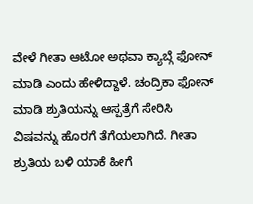ವೇಳೆ ಗೀತಾ ಆಟೋ ಅಥವಾ ಕ್ಯಾಬ್ಗೆ ಫೋನ್ ಮಾಡಿ ಎಂದು ಹೇಳಿದ್ದಾಳೆ. ಚಂದ್ರಿಕಾ ಫೋನ್ ಮಾಡಿ ಶ್ರುತಿಯನ್ನು ಆಸ್ಪತ್ರೆಗೆ ಸೇರಿಸಿ ವಿಷವನ್ನು ಹೊರಗೆ ತೆಗೆಯಲಾಗಿದೆ. ಗೀತಾ ಶ್ರುತಿಯ ಬಳಿ ಯಾಕೆ ಹೀಗೆ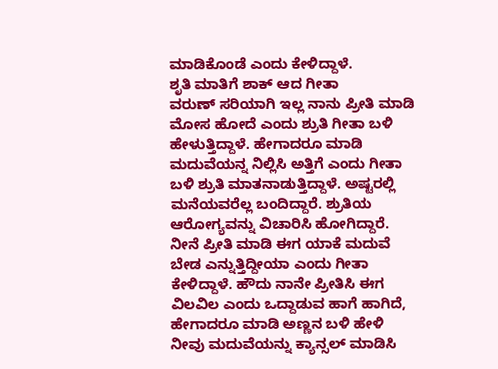ಮಾಡಿಕೊಂಡೆ ಎಂದು ಕೇಳಿದ್ದಾಳೆ.
ಶೃತಿ ಮಾತಿಗೆ ಶಾಕ್ ಆದ ಗೀತಾ
ವರುಣ್ ಸರಿಯಾಗಿ ಇಲ್ಲ ನಾನು ಪ್ರೀತಿ ಮಾಡಿ ಮೋಸ ಹೋದೆ ಎಂದು ಶ್ರುತಿ ಗೀತಾ ಬಳಿ ಹೇಳುತ್ತಿದ್ದಾಳೆ. ಹೇಗಾದರೂ ಮಾಡಿ ಮದುವೆಯನ್ನ ನಿಲ್ಲಿಸಿ ಅತ್ತಿಗೆ ಎಂದು ಗೀತಾ ಬಳಿ ಶ್ರುತಿ ಮಾತನಾಡುತ್ತಿದ್ದಾಳೆ. ಅಷ್ಟರಲ್ಲಿ ಮನೆಯವರೆಲ್ಲ ಬಂದಿದ್ದಾರೆ. ಶ್ರುತಿಯ ಆರೋಗ್ಯವನ್ನು ವಿಚಾರಿಸಿ ಹೋಗಿದ್ದಾರೆ. ನೀನೆ ಪ್ರೀತಿ ಮಾಡಿ ಈಗ ಯಾಕೆ ಮದುವೆ ಬೇಡ ಎನ್ನುತ್ತಿದ್ದೀಯಾ ಎಂದು ಗೀತಾ ಕೇಳಿದ್ದಾಳೆ. ಹೌದು ನಾನೇ ಪ್ರೀತಿಸಿ ಈಗ ವಿಲವಿಲ ಎಂದು ಒದ್ದಾಡುವ ಹಾಗೆ ಹಾಗಿದೆ, ಹೇಗಾದರೂ ಮಾಡಿ ಅಣ್ಣನ ಬಳಿ ಹೇಳಿ ನೀವು ಮದುವೆಯನ್ನು ಕ್ಯಾನ್ಸಲ್ ಮಾಡಿಸಿ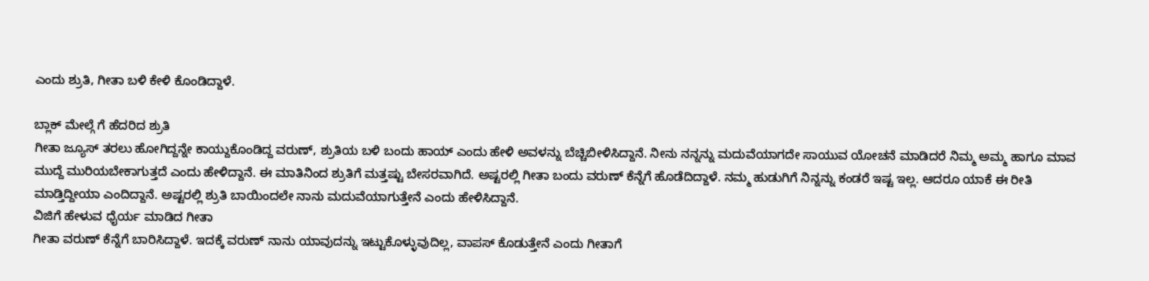ಎಂದು ಶ್ರುತಿ, ಗೀತಾ ಬಳಿ ಕೇಳಿ ಕೊಂಡಿದ್ದಾಳೆ.

ಬ್ಲಾಕ್ ಮೇಲ್ಗೆ ಗೆ ಹೆದರಿದ ಶ್ರುತಿ
ಗೀತಾ ಜ್ಯೂಸ್ ತರಲು ಹೋಗಿದ್ದನ್ನೇ ಕಾಯ್ದುಕೊಂಡಿದ್ದ ವರುಣ್, ಶ್ರುತಿಯ ಬಳಿ ಬಂದು ಹಾಯ್ ಎಂದು ಹೇಳಿ ಅವಳನ್ನು ಬೆಚ್ಚಿಬೀಳಿಸಿದ್ದಾನೆ. ನೀನು ನನ್ನನ್ನು ಮದುವೆಯಾಗದೇ ಸಾಯುವ ಯೋಚನೆ ಮಾಡಿದರೆ ನಿಮ್ಮ ಅಮ್ಮ ಹಾಗೂ ಮಾವ ಮುದ್ದೆ ಮುರಿಯಬೇಕಾಗುತ್ತದೆ ಎಂದು ಹೇಳಿದ್ದಾನೆ. ಈ ಮಾತಿನಿಂದ ಶ್ರುತಿಗೆ ಮತ್ತಷ್ಟು ಬೇಸರವಾಗಿದೆ. ಅಷ್ಟರಲ್ಲಿ ಗೀತಾ ಬಂದು ವರುಣ್ ಕೆನ್ನೆಗೆ ಹೊಡೆದಿದ್ದಾಳೆ. ನಮ್ಮ ಹುಡುಗಿಗೆ ನಿನ್ನನ್ನು ಕಂಡರೆ ಇಷ್ಟ ಇಲ್ಲ. ಆದರೂ ಯಾಕೆ ಈ ರೀತಿ ಮಾಡ್ತಿದ್ದೀಯಾ ಎಂದಿದ್ದಾನೆ. ಅಷ್ಟರಲ್ಲಿ ಶ್ರುತಿ ಬಾಯಿಂದಲೇ ನಾನು ಮದುವೆಯಾಗುತ್ತೇನೆ ಎಂದು ಹೇಳಿಸಿದ್ದಾನೆ.
ವಿಜಿಗೆ ಹೇಳುವ ಧೈರ್ಯ ಮಾಡಿದ ಗೀತಾ
ಗೀತಾ ವರುಣ್ ಕೆನ್ನೆಗೆ ಬಾರಿಸಿದ್ದಾಳೆ. ಇದಕ್ಕೆ ವರುಣ್ ನಾನು ಯಾವುದನ್ನು ಇಟ್ಟುಕೊಳ್ಳುವುದಿಲ್ಲ, ವಾಪಸ್ ಕೊಡುತ್ತೇನೆ ಎಂದು ಗೀತಾಗೆ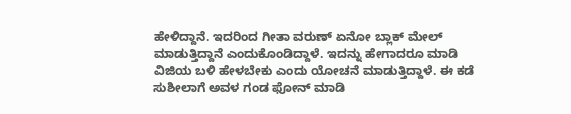ಹೇಳಿದ್ದಾನೆ. ಇದರಿಂದ ಗೀತಾ ವರುಣ್ ಏನೋ ಬ್ಲಾಕ್ ಮೇಲ್ ಮಾಡುತ್ತಿದ್ದಾನೆ ಎಂದುಕೊಂಡಿದ್ದಾಳೆ. ಇದನ್ನು ಹೇಗಾದರೂ ಮಾಡಿ ವಿಜಿಯ ಬಳಿ ಹೇಳಬೇಕು ಎಂದು ಯೋಚನೆ ಮಾಡುತ್ತಿದ್ದಾಳೆ. ಈ ಕಡೆ ಸುಶೀಲಾಗೆ ಅವಳ ಗಂಡ ಫೋನ್ ಮಾಡಿ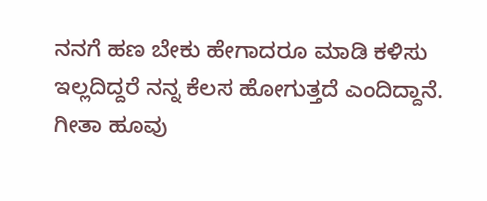ನನಗೆ ಹಣ ಬೇಕು ಹೇಗಾದರೂ ಮಾಡಿ ಕಳಿಸು ಇಲ್ಲದಿದ್ದರೆ ನನ್ನ ಕೆಲಸ ಹೋಗುತ್ತದೆ ಎಂದಿದ್ದಾನೆ. ಗೀತಾ ಹೂವು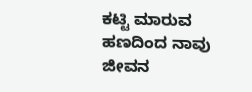ಕಟ್ಟಿ ಮಾರುವ ಹಣದಿಂದ ನಾವು ಜೀವನ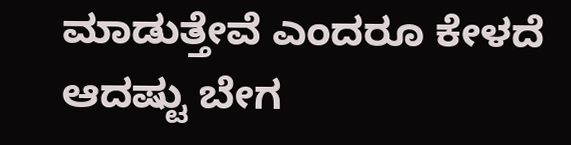ಮಾಡುತ್ತೇವೆ ಎಂದರೂ ಕೇಳದೆ ಆದಷ್ಟು ಬೇಗ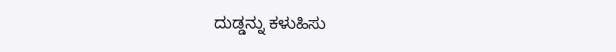ದುಡ್ಡನ್ನು ಕಳುಹಿಸು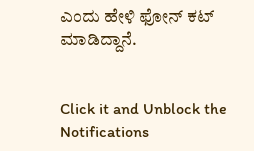ಎಂದು ಹೇಳಿ ಫೋನ್ ಕಟ್ ಮಾಡಿದ್ದಾನೆ.


Click it and Unblock the Notifications